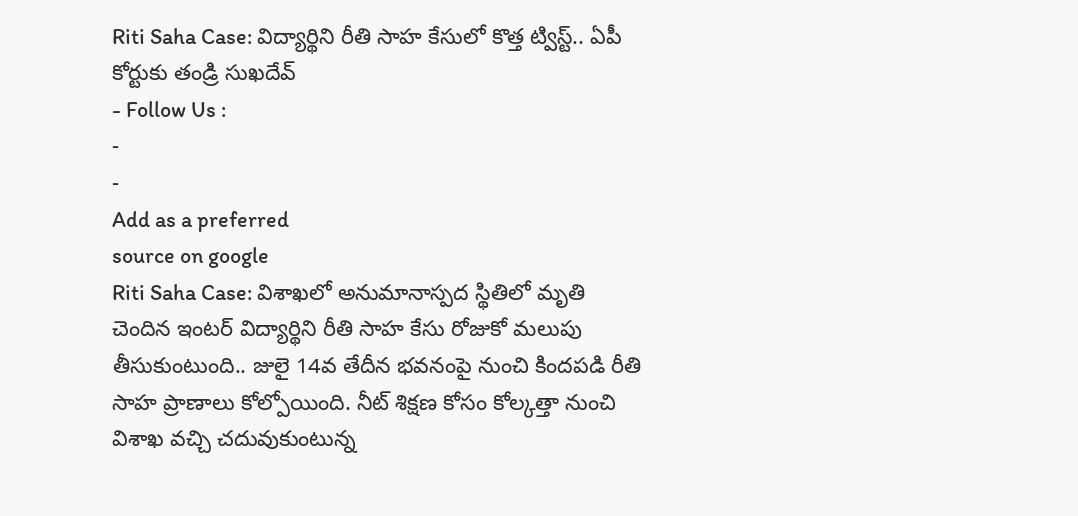Riti Saha Case: విద్యార్థిని రీతి సాహ కేసులో కొత్త ట్విస్ట్.. ఏపీ కోర్టుకు తండ్రి సుఖదేవ్
- Follow Us :
-
-
Add as a preferred
source on google
Riti Saha Case: విశాఖలో అనుమానాస్పద స్థితిలో మృతి చెందిన ఇంటర్ విద్యార్థిని రీతి సాహ కేసు రోజుకో మలుపు తీసుకుంటుంది.. జులై 14వ తేదీన భవనంపై నుంచి కిందపడి రీతి సాహ ప్రాణాలు కోల్పోయింది. నీట్ శిక్షణ కోసం కోల్కత్తా నుంచి విశాఖ వచ్చి చదువుకుంటున్న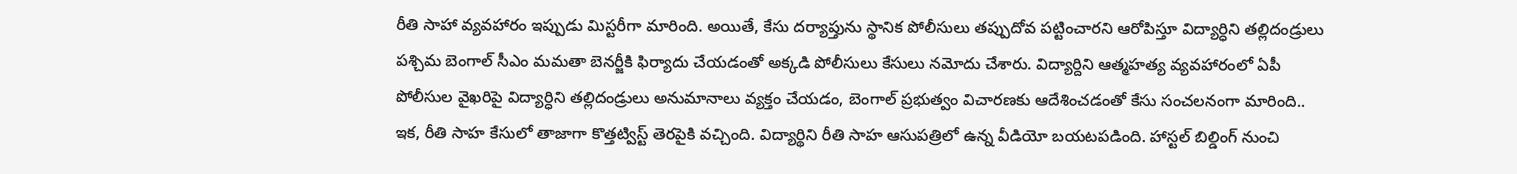రీతి సాహా వ్యవహారం ఇప్పుడు మిస్టరీగా మారింది. అయితే, కేసు దర్యాప్తును స్థానిక పోలీసులు తప్పుదోవ పట్టించారని ఆరోపిస్తూ విద్యార్ధిని తల్లిదండ్రులు పశ్చిమ బెంగాల్ సీఎం మమతా బెనర్జీకి ఫిర్యాదు చేయడంతో అక్కడి పోలీసులు కేసులు నమోదు చేశారు. విద్యార్దిని ఆత్మహత్య వ్యవహారంలో ఏపీ పోలీసుల వైఖరిపై విద్యార్ధిని తల్లిదండ్రులు అనుమానాలు వ్యక్తం చేయడం, బెంగాల్ ప్రభుత్వం విచారణకు ఆదేశించడంతో కేసు సంచలనంగా మారింది..
ఇక, రీతి సాహ కేసులో తాజాగా కొత్తట్విస్ట్ తెరపైకి వచ్చింది. విద్యార్థిని రీతి సాహ ఆసుపత్రిలో ఉన్న వీడియో బయటపడింది. హాస్టల్ బిల్డింగ్ నుంచి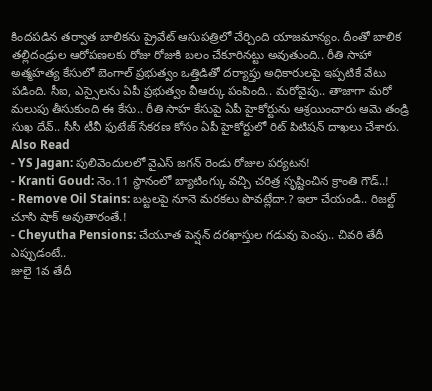కిందపడిన తర్వాత బాలికను ప్రైవేట్ ఆసుపత్రిలో చేర్చింది యాజమాన్యం. దీంతో బాలిక తల్లిదండ్రుల ఆరోపణలకు రోజు రోజుకి బలం చేకూరినట్టు అవుతుంది.. రీతి సాహా అత్మహత్య కేసులో బెంగాల్ ప్రభుత్వం ఒత్తిడితో దర్యాప్తు అధికారులపై ఇప్పటికే వేటు పడింది. సీఐ, ఎస్సైలను ఏపీ ప్రభుత్వం వీఆర్కు పంపింది.. మరోవైపు.. తాజాగా మరో మలుపు తీసుకుంది ఈ కేసు.. రీతి సాహ కేసుపై ఏపీ హైకోర్టును ఆశ్రయించారు ఆమె తండ్రి సుఖ దేవ్.. సీసీ టీవీ ఫుటేజ్ సేకరణ కోసం ఏపీ హైకోర్టులో రిట్ పిటిషన్ దాఖలు చేశారు.
Also Read
- YS Jagan: పులివెందులలో వైఎస్ జగన్ రెండు రోజుల పర్యటన!
- Kranti Goud: నెం.11 స్థానంలో బ్యాటింగ్కు వచ్చి చరిత్ర సృష్టించిన క్రాంతి గౌడ్..!
- Remove Oil Stains: బట్టలపై నూనె మరకలు పొవట్లేదా.? ఇలా చేయండి.. రిజల్ట్ చూసి షాక్ అవుతారంతే.!
- Cheyutha Pensions: చేయూత పెన్షన్ దరఖాస్తుల గడువు పెంపు.. చివరి తేదీ ఎప్పుడంటే..
జులై 1వ తేదీ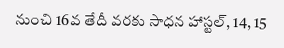నుంచి 16వ తేదీ వరకు సాధన హాస్టల్, 14, 15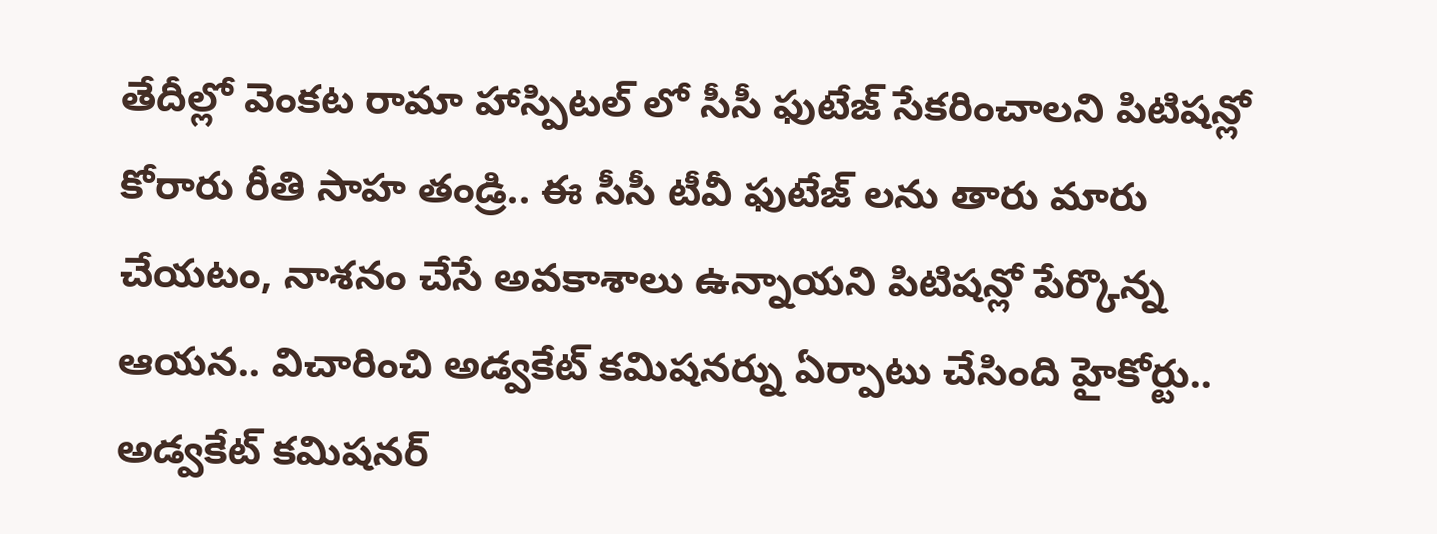తేదీల్లో వెంకట రామా హాస్పిటల్ లో సీసీ ఫుటేజ్ సేకరించాలని పిటిషన్లో కోరారు రీతి సాహ తండ్రి.. ఈ సీసీ టీవీ ఫుటేజ్ లను తారు మారు చేయటం, నాశనం చేసే అవకాశాలు ఉన్నాయని పిటిషన్లో పేర్కొన్న ఆయన.. విచారించి అడ్వకేట్ కమిషనర్ను ఏర్పాటు చేసింది హైకోర్టు.. అడ్వకేట్ కమిషనర్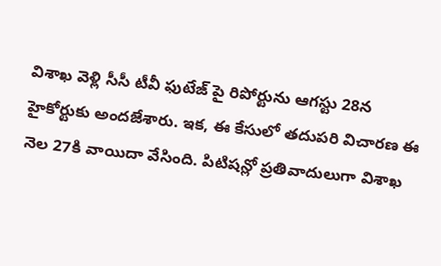విశాఖ వెళ్లి సీసీ టీవీ ఫుటేజ్ పై రిపోర్టును ఆగస్టు 28న హైకోర్టుకు అందజేశారు. ఇక, ఈ కేసులో తదుపరి విచారణ ఈ నెల 27కి వాయిదా వేసింది. పిటిషన్లో ప్రతివాదులుగా విశాఖ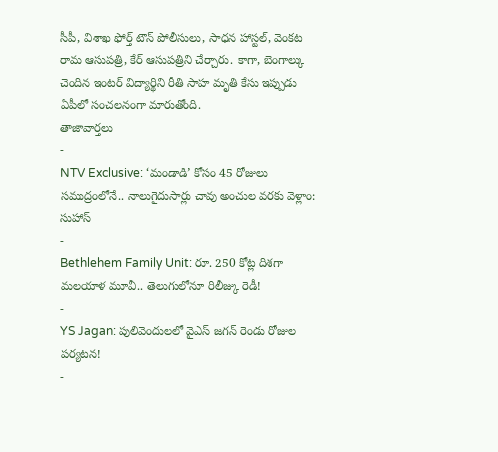సీపీ, విశాఖ ఫోర్త్ టౌన్ పోలీసులు, సాధన హాస్టల్, వెంకట రామ ఆసుపత్రి, కేర్ ఆసుపత్రిని చేర్చారు. కాగా, బెంగాల్కు చెందిన ఇంటర్ విద్యార్థిని రీతి సాహ మృతి కేసు ఇప్పుడు ఏపీలో సంచలనంగా మారుతోంది.
తాజావార్తలు
-
NTV Exclusive: ‘మండాడి’ కోసం 45 రోజులు సముద్రంలోనే.. నాలుగైదుసార్లు చావు అంచుల వరకు వెళ్లాం: సుహాస్
-
Bethlehem Family Unit: రూ. 250 కోట్ల దిశగా మలయాళ మూవీ.. తెలుగులోనూ రిలీజ్కు రెడీ!
-
YS Jagan: పులివెందులలో వైఎస్ జగన్ రెండు రోజుల పర్యటన!
-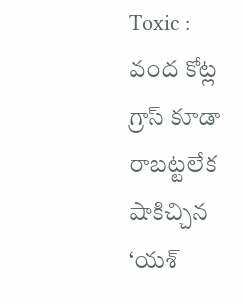Toxic : వంద కోట్ల గ్రాస్ కూడా రాబట్టలేక షాకిచ్చిన ‘యశ్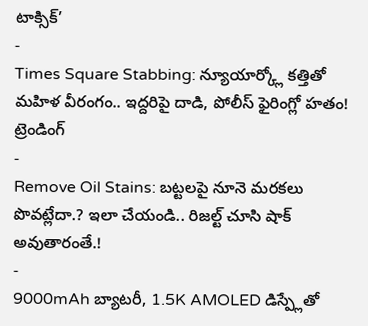టాక్సిక్’
-
Times Square Stabbing: న్యూయార్క్లో కత్తితో మహిళ వీరంగం.. ఇద్దరిపై దాడి, పోలీస్ ఫైరింగ్లో హతం!
ట్రెండింగ్
-
Remove Oil Stains: బట్టలపై నూనె మరకలు పొవట్లేదా.? ఇలా చేయండి.. రిజల్ట్ చూసి షాక్ అవుతారంతే.!
-
9000mAh బ్యాటరీ, 1.5K AMOLED డిస్ప్లేతో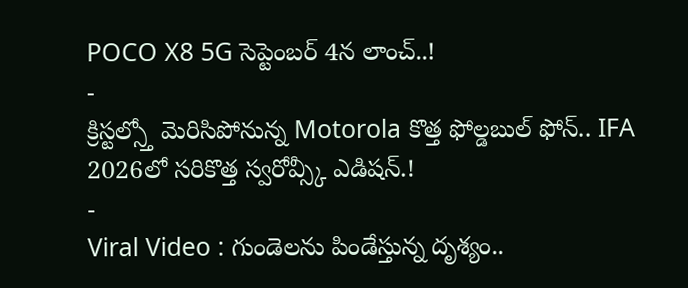POCO X8 5G సెప్టెంబర్ 4న లాంచ్..!
-
క్రిస్టల్స్తో మెరిసిపోనున్న Motorola కొత్త ఫోల్డబుల్ ఫోన్.. IFA 2026లో సరికొత్త స్వరోవ్స్కీ ఎడిషన్.!
-
Viral Video : గుండెలను పిండేస్తున్న దృశ్యం..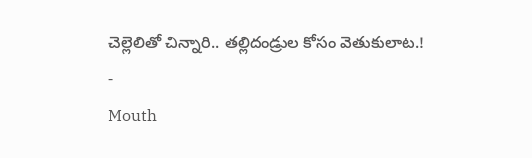చెల్లెలితో చిన్నారి.. తల్లిదండ్రుల కోసం వెతుకులాట.!
-
Mouth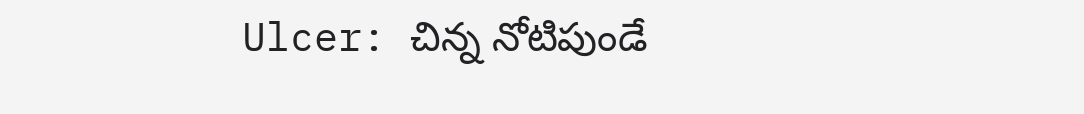Ulcer: చిన్న నోటిపుండే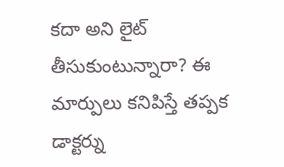కదా అని లైట్ తీసుకుంటున్నారా? ఈ మార్పులు కనిపిస్తే తప్పక డాక్టర్ను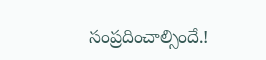సంప్రదించాల్సిందే.!